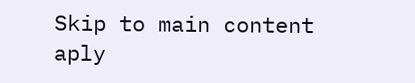Skip to main content
aply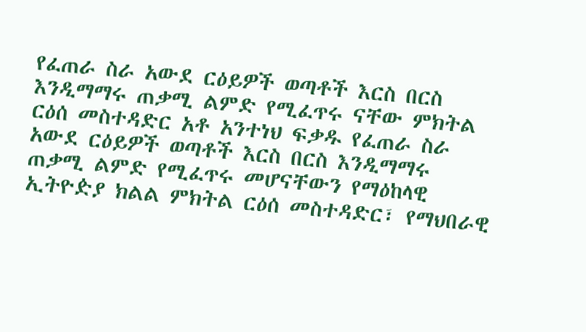የፈጠራ ስራ አውደ ርዕይዎች ወጣቶች እርስ በርስ እንዲማማሩ ጠቃሚ ልምድ የሚፈጥሩ ናቸው ምክትል ርዕሰ መስተዳድር አቶ አንተነህ ፍቃዱ የፈጠራ ስራ አውደ ርዕይዎች ወጣቶች እርስ በርስ እንዲማማሩ ጠቃሚ ልምድ የሚፈጥሩ መሆናቸውን የማዕከላዊ ኢትዮዽያ ክልል ምክትል ርዕሰ መስተዳድር፣ የማህበራዊ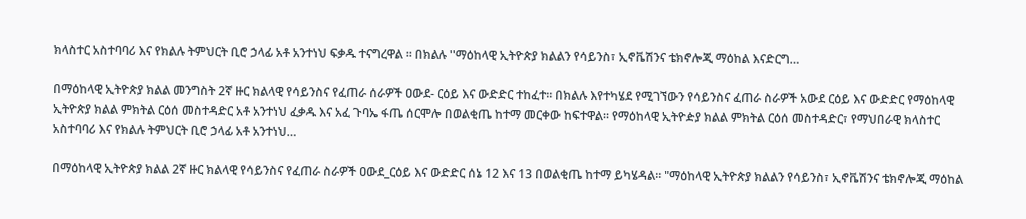ክላስተር አስተባባሪ እና የክልሉ ትምህርት ቢሮ ኃላፊ አቶ አንተነህ ፍቃዱ ተናግረዋል ። በክልሉ ''ማዕከላዊ ኢትዮጵያ ክልልን የሳይንስ፣ ኢኖቬሽንና ቴክኖሎጂ ማዕከል እናድርግ…

በማዕከላዊ ኢትዮጵያ ክልል መንግስት 2ኛ ዙር ክልላዊ የሳይንስና የፈጠራ ሰራዎች ዐውደ- ርዕይ እና ውድድር ተከፈተ። በክልሉ እየተካሄደ የሚገኘውን የሳይንስና ፈጠራ ስራዎች አውደ ርዕይ እና ውድድር የማዕከላዊ ኢትዮጵያ ክልል ምክትል ርዕሰ መስተዳድር አቶ አንተነህ ፈቃዱ እና አፈ ጉባኤ ፋጤ ሰርሞሎ በወልቂጤ ከተማ መርቀው ከፍተዋል። የማዕከላዊ ኢትዮዽያ ክልል ምክትል ርዕሰ መስተዳድር፣ የማህበራዊ ክላስተር አስተባባሪ እና የክልሉ ትምህርት ቢሮ ኃላፊ አቶ አንተነህ…

በማዕከላዊ ኢትዮጵያ ክልል 2ኛ ዙር ክልላዊ የሳይንስና የፈጠራ ስራዎች ዐውደ_ርዕይ እና ውድድር ሰኔ 12 እና 13 በወልቂጤ ከተማ ይካሄዳል። "ማዕከላዊ ኢትዮጵያ ክልልን የሳይንስ፣ ኢኖቬሽንና ቴክኖሎጂ ማዕከል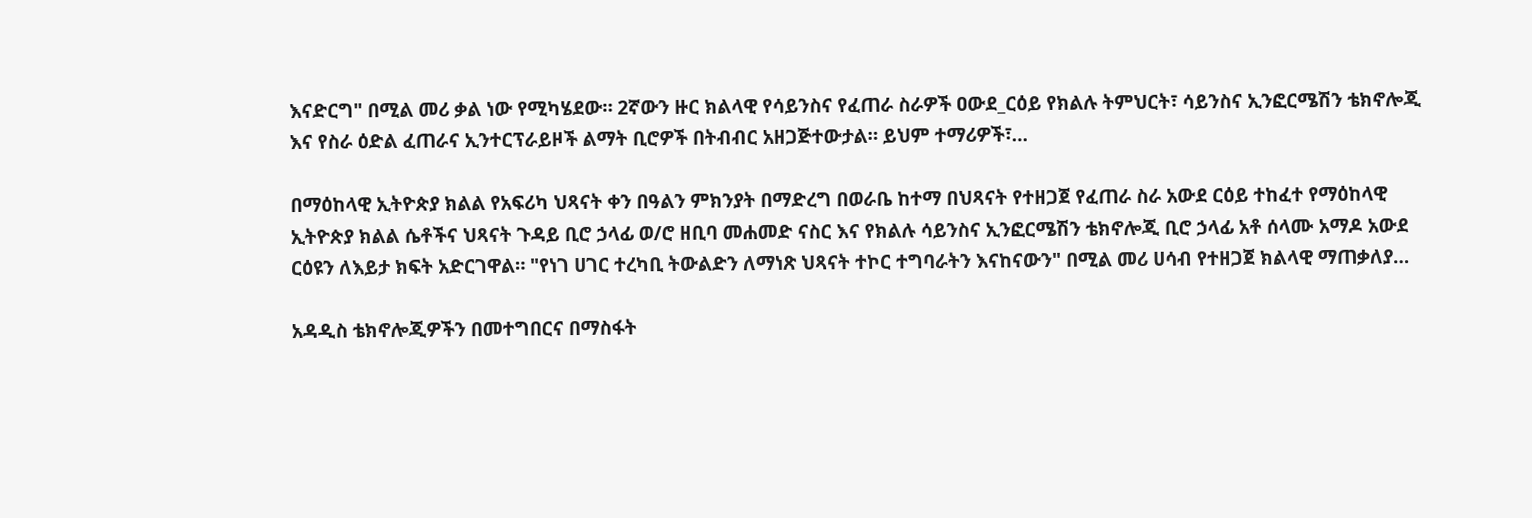እናድርግ" በሚል መሪ ቃል ነው የሚካሄደው። 2ኛውን ዙር ክልላዊ የሳይንስና የፈጠራ ስራዎች ዐውደ_ርዕይ የክልሉ ትምህርት፣ ሳይንስና ኢንፎርሜሽን ቴክኖሎጂ እና የስራ ዕድል ፈጠራና ኢንተርፕራይዞች ልማት ቢሮዎች በትብብር አዘጋጅተውታል። ይህም ተማሪዎች፣…

በማዕከላዊ ኢትዮጵያ ክልል የአፍሪካ ህጻናት ቀን በዓልን ምክንያት በማድረግ በወራቤ ከተማ በህጻናት የተዘጋጀ የፈጠራ ስራ አውደ ርዕይ ተከፈተ የማዕከላዊ ኢትዮጵያ ክልል ሴቶችና ህጻናት ጉዳይ ቢሮ ኃላፊ ወ/ሮ ዘቢባ መሐመድ ናስር እና የክልሉ ሳይንስና ኢንፎርሜሽን ቴክኖሎጂ ቢሮ ኃላፊ አቶ ሰላሙ አማዶ አውደ ርዕዩን ለእይታ ክፍት አድርገዋል። "የነገ ሀገር ተረካቢ ትውልድን ለማነጽ ህጻናት ተኮር ተግባራትን እናከናውን" በሚል መሪ ሀሳብ የተዘጋጀ ክልላዊ ማጠቃለያ…

አዳዲስ ቴክኖሎጂዎችን በመተግበርና በማስፋት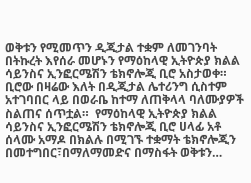ወቅቱን የሚመጥን ዲጂታል ተቋም ለመገንባት በትኩረት እየሰራ መሆኑን የማዕከላዊ ኢትዮጵያ ክልል ሳይንስና ኢንፎርሜሽን ቴክኖሎጂ ቢሮ አስታወቀ። ቢሮው በዛሬው እለት በዲጂታል ሌተሪንግ ሲስተም አተገባበር ላይ በወራቤ ከተማ ለጠቅላላ ባለሙያዎች ስልጠና ሰጥቷል።  የማዕከላዊ ኢትዮጵያ ክልል ሳይንስና ኢንፎርሜሽን ቴክኖሎጂ ቢሮ ሀላፊ አቶ ሰላሙ አማዶ በክልሉ በሚገኙ ተቋማት ቴክኖሎጂን በመተግበር፣በማለማመድና በማስፋት ወቅቱን…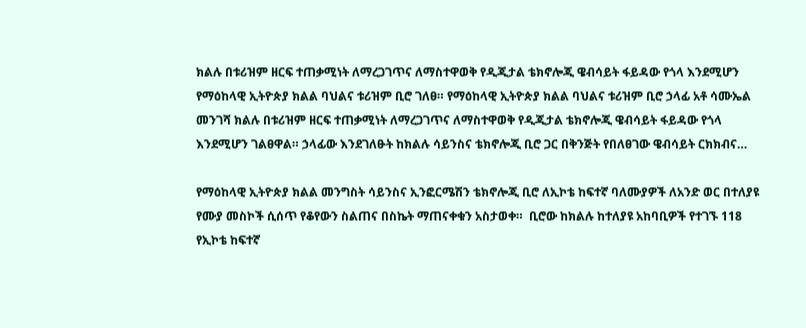ክልሉ በቱሪዝም ዘርፍ ተጠቃሚነት ለማረጋገጥና ለማስተዋወቅ የዲጂታል ቴክኖሎጂ ዌብሳይት ፋይዳው የጎላ እንደሚሆን የማዕከላዊ ኢትዮጵያ ክልል ባህልና ቱሪዝም ቢሮ ገለፀ። የማዕከላዊ ኢትዮጵያ ክልል ባህልና ቱሪዝም ቢሮ ኃላፊ አቶ ሳሙኤል መንገሻ ክልሉ በቱሪዝም ዘርፍ ተጠቃሚነት ለማረጋገጥና ለማስተዋወቅ የዲጂታል ቴክኖሎጂ ዌብሳይት ፋይዳው የጎላ እንደሚሆን ገልፀዋል። ኃላፊው እንደገለፁት ከክልሉ ሳይንስና ቴክኖሎጂ ቢሮ ጋር በቅንጅት የበለፀገው ዌብሳይት ርክክብና…

የማዕከላዊ ኢትዮጵያ ክልል መንግስት ሳይንስና ኢንፎርሜሽን ቴክኖሎጂ ቢሮ ለኢኮቴ ከፍተኛ ባለሙያዎች ለአንድ ወር በተለያዩ የሙያ መስኮች ሲሰጥ የቆየውን ስልጠና በስኬት ማጠናቀቁን አስታወቀ።  ቢሮው ከክልሉ ከተለያዩ አከባቢዎች የተገኙ 118 የኢኮቴ ከፍተኛ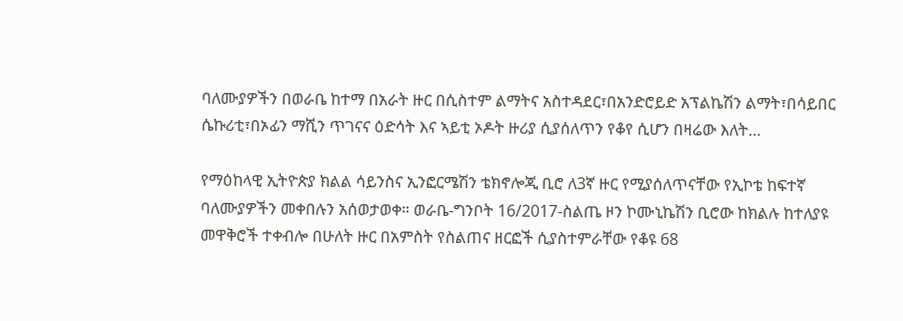ባለሙያዎችን በወራቤ ከተማ በአራት ዙር በሲስተም ልማትና አስተዳደር፣በአንድሮይድ አፕልኬሽን ልማት፣በሳይበር ሴኩሪቲ፣በኦፊን ማሺን ጥገናና ዕድሳት እና ኣይቲ ኦዶት ዙሪያ ሲያሰለጥን የቆየ ሲሆን በዛሬው እለት…

የማዕከላዊ ኢትዮጵያ ክልል ሳይንስና ኢንፎርሜሽን ቴክኖሎጂ ቢሮ ለ3ኛ ዙር የሚያሰለጥናቸው የኢኮቴ ከፍተኛ ባለሙያዎችን መቀበሉን አሰወታወቀ። ወራቤ-ግንቦት 16/2017-ስልጤ ዞን ኮሙኒኬሽን ቢሮው ከክልሉ ከተለያዩ መዋቅሮች ተቀብሎ በሁለት ዙር በአምስት የስልጠና ዘርፎች ሲያስተምራቸው የቆዩ 68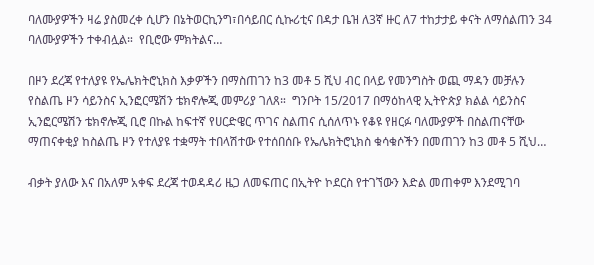ባለሙያዎችን ዛሬ ያስመረቀ ሲሆን በኔትወርኪንግ፣በሳይበር ሲኩሪቲና በዳታ ቤዝ ለ3ኛ ዙር ለ7 ተከታታይ ቀናት ለማሰልጠን 34 ባለሙያዎችን ተቀብሏል።  የቢሮው ምክትልና…

በዞን ደረጃ የተለያዩ የኤሌክትሮኒክስ እቃዎችን በማስጠገን ከ3 መቶ 5 ሺህ ብር በላይ የመንግስት ወጪ ማዳን መቻሉን የስልጤ ዞን ሳይንስና ኢንፎርሜሽን ቴክኖሎጂ መምሪያ ገለጸ።  ግንቦት 15/2017 በማዕከላዊ ኢትዮጵያ ክልል ሳይንስና ኢንፎርሜሽን ቴክኖሎጂ ቢሮ በኩል ከፍተኛ የሀርድዌር ጥገና ስልጠና ሲሰለጥኑ የቆዩ የዘርፉ ባለሙያዎች በስልጠናቸው ማጠናቀቂያ ከስልጤ ዞን የተለያዩ ተቋማት ተበላሽተው የተሰበሰቡ የኤሌክትሮኒክስ ቁሳቁሶችን በመጠገን ከ3 መቶ 5 ሺህ…

ብቃት ያለው እና በአለም አቀፍ ደረጃ ተወዳዳሪ ዜጋ ለመፍጠር በኢትዮ ኮደርስ የተገኘውን እድል መጠቀም እንደሚገባ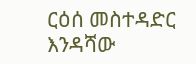ርዕሰ መስተዳድር እንዳሻው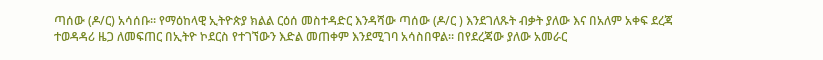ጣሰው (ዶ/ር) አሳሰቡ። የማዕከላዊ ኢትዮጵያ ክልል ርዕሰ መስተዳድር እንዳሻው ጣሰው (ዶ/ር ) እንደገለጹት ብቃት ያለው እና በአለም አቀፍ ደረጃ ተወዳዳሪ ዜጋ ለመፍጠር በኢትዮ ኮደርስ የተገኘውን እድል መጠቀም እንደሚገባ አሳስበዋል። በየደረጃው ያለው አመራር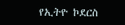የኢትዮ ኮደርስ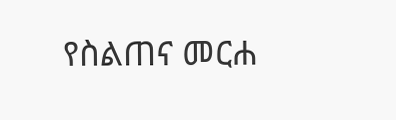የስልጠና መርሐ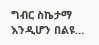ግብር ስኬታማ እንዲሆን በልዩ…